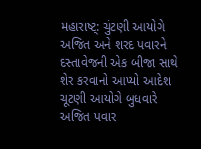મહારાષ્ટ્: ચુંટણી આયોગે અજિત અને શરદ પવારને દસ્તાવેજની એક બીજા સાથે શેર કરવાનો આપ્યો આદેશ
ચૂટણી આયોગે બુધવારે અજિત પવાર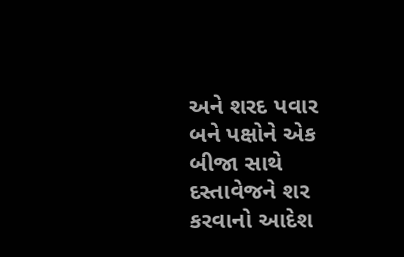અને શરદ પવાર બને પક્ષોને એક બીજા સાથે દસ્તાવેજને શર કરવાનો આદેશ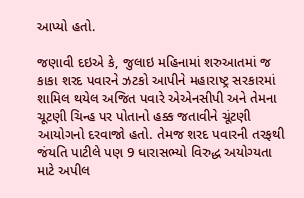આપ્યો હતો.

જણાવી દઇએ કે, જુલાઇ મહિનામાં શરુઆતમાં જ કાકા શરદ પવારને ઝટકો આપીને મહારાષ્ટ્ર સરકારમાં શામિલ થયેલ અજિત પવારે એએનસીપી અને તેમના ચૂટણી ચિન્હ પર પોતાનો હક્ક જતાવીને ચૂંટણી આયોગનો દરવાજો હતો. તેમજ શરદ પવારની તરફથી જંયતિ પાટીલે પણ 9 ધારાસભ્યો વિરુદ્ધ અયોગ્યતા માટે અપીલ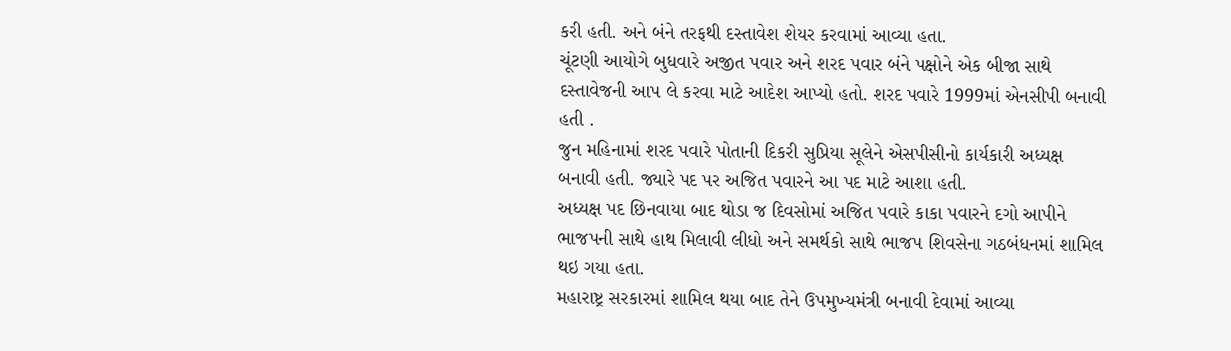કરી હતી. અને બંને તરફથી દસ્તાવેશ શેયર કરવામાં આવ્યા હતા.
ચૂંટણી આયોગે બુધવારે અજીત પવાર અને શરદ પવાર બંને પક્ષોને એક બીજા સાથે દસ્તાવેજની આપ લે કરવા માટે આદેશ આપ્યો હતો. શરદ પવારે 1999માં એનસીપી બનાવી હતી .
જુન મહિનામાં શરદ પવારે પોતાની દિકરી સુપ્રિયા સૂલેને એસપીસીનો કાર્યકારી અધ્યક્ષ બનાવી હતી. જ્યારે પદ પર અજિત પવારને આ પદ માટે આશા હતી.
અધ્યક્ષ પદ છિનવાયા બાદ થોડા જ દિવસોમાં અજિત પવારે કાકા પવારને દગો આપીને ભાજપની સાથે હાથ મિલાવી લીધો અને સમર્થકો સાથે ભાજપ શિવસેના ગઠબંધનમાં શામિલ થઇ ગયા હતા.
મહારાષ્ટ્ર સરકારમાં શામિલ થયા બાદ તેને ઉપમુખ્યમંત્રી બનાવી દેવામાં આવ્યા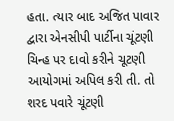હતા. ત્યાર બાદ અજિત પાવાર દ્વારા એનસીપી પાર્ટીના ચૂંટણી ચિન્હ પર દાવો કરીને ચૂટણી આયોગમાં અપિલ કરી તી. તો શરદ પવારે ચૂંટણી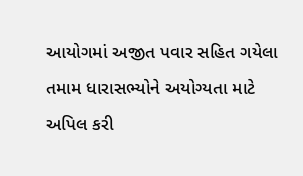આયોગમાં અજીત પવાર સહિત ગયેલા તમામ ધારાસભ્યોને અયોગ્યતા માટે અપિલ કરી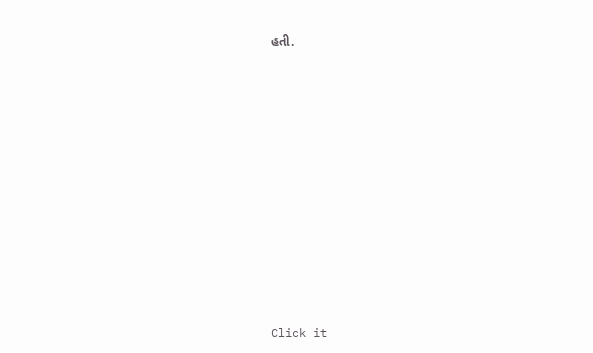હતી.












Click it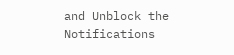and Unblock the Notifications